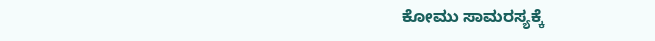ಕೋಮು ಸಾಮರಸ್ಯಕ್ಕೆ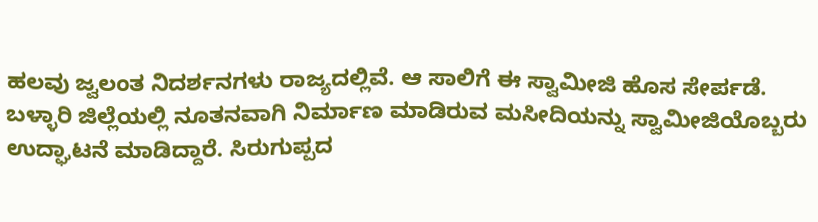ಹಲವು ಜ್ವಲಂತ ನಿದರ್ಶನಗಳು ರಾಜ್ಯದಲ್ಲಿವೆ. ಆ ಸಾಲಿಗೆ ಈ ಸ್ವಾಮೀಜಿ ಹೊಸ ಸೇರ್ಪಡೆ. ಬಳ್ಳಾರಿ ಜಿಲ್ಲೆಯಲ್ಲಿ ನೂತನವಾಗಿ ನಿರ್ಮಾಣ ಮಾಡಿರುವ ಮಸೀದಿಯನ್ನು ಸ್ವಾಮೀಜಿಯೊಬ್ಬರು ಉದ್ಘಾಟನೆ ಮಾಡಿದ್ದಾರೆ. ಸಿರುಗುಪ್ಪದ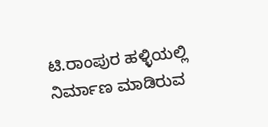ಟಿ.ರಾಂಪುರ ಹಳ್ಳಿಯಲ್ಲಿ ನಿರ್ಮಾಣ ಮಾಡಿರುವ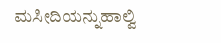ಮಸೀದಿಯನ್ನುಹಾಲ್ವಿ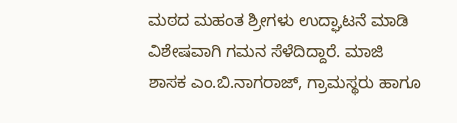ಮಠದ ಮಹಂತ ಶ್ರೀಗಳು ಉದ್ಘಾಟನೆ ಮಾಡಿ ವಿಶೇಷವಾಗಿ ಗಮನ ಸೆಳೆದಿದ್ದಾರೆ. ಮಾಜಿ ಶಾಸಕ ಎಂ.ಬಿ.ನಾಗರಾಜ್, ಗ್ರಾಮಸ್ಥರು ಹಾಗೂ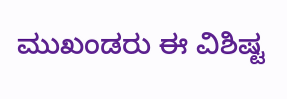ಮುಖಂಡರು ಈ ವಿಶಿಷ್ಟ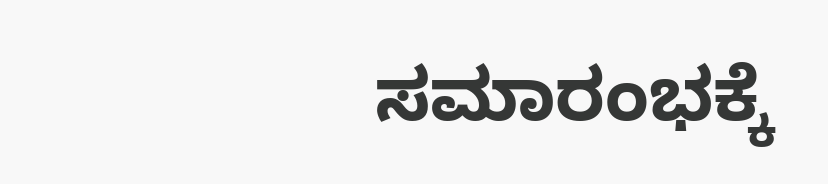ಸಮಾರಂಭಕ್ಕೆ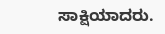ಸಾಕ್ಷಿಯಾದರು.